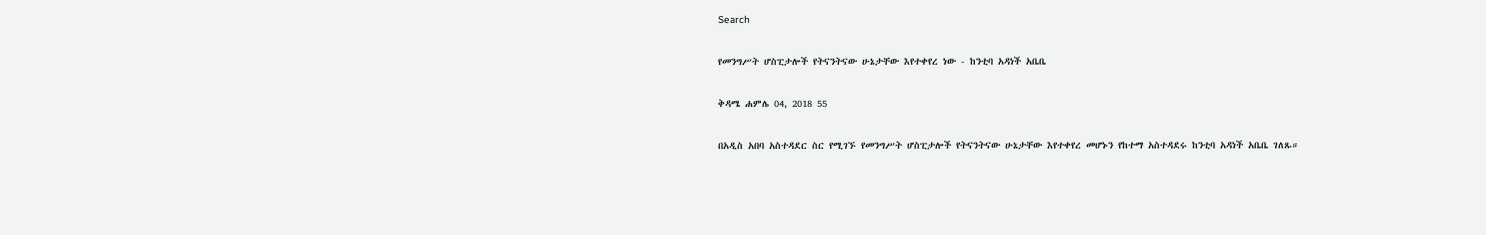Search

የመንግሥት ሆስፒታሎች የትናንትናው ሁኔታቸው እየተቀየረ ነው - ከንቲባ አዳነች አቤቤ

ቅዳሜ ሐምሌ 04, 2018 55

በአዲስ አበባ አስተዳደር ስር የሚገኙ የመንግሥት ሆስፒታሎች የትናንትናው ሁኔታቸው እየተቀየረ መሆኑን የከተማ አስተዳደሩ ከንቲባ አዳነች አቤቤ ገለጹ።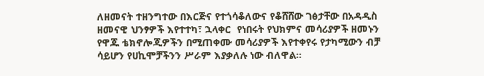ለዘመናት ተዘንግተው በእርጅና የተጎሳቆለውና የቆሸሸው ገፅታቸው በአዳዲስ ዘመናዊ ህንፃዎች እየተተካ፣ ኋላቀር  የነበሩት የህክምና መሳሪያዎች ዘመኑን የዋጁ ቴክኖሎጂዎችን በሚጠቀሙ መሳሪያዎች እየተቀየሩ የታካሚውን ብቻ ሳይሆን የሀኪሞቻችንን ሥራም እያቃለሉ ነው ብለዋል።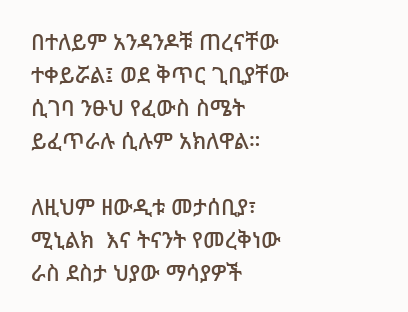በተለይም አንዳንዶቹ ጠረናቸው ተቀይሯል፤ ወደ ቅጥር ጊቢያቸው ሲገባ ንፁህ የፈውስ ስሜት ይፈጥራሉ ሲሉም አክለዋል።

ለዚህም ዘውዲቱ መታሰቢያ፣ ሚኒልክ  እና ትናንት የመረቅነው ራስ ደስታ ህያው ማሳያዎች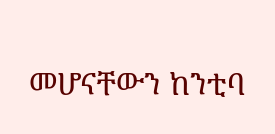መሆናቸውን ከንቲባ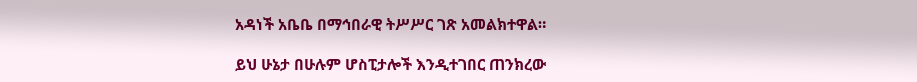አዳነች አቤቤ በማኅበራዊ ትሥሥር ገጽ አመልክተዋል።

ይህ ሁኔታ በሁሉም ሆስፒታሎች እንዲተገበር ጠንክረው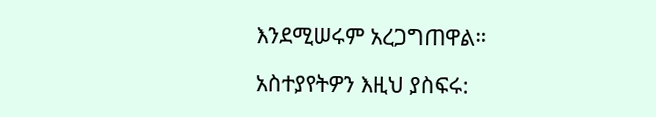እንደሚሠሩም አረጋግጠዋል።

አስተያየትዎን እዚህ ያስፍሩ: